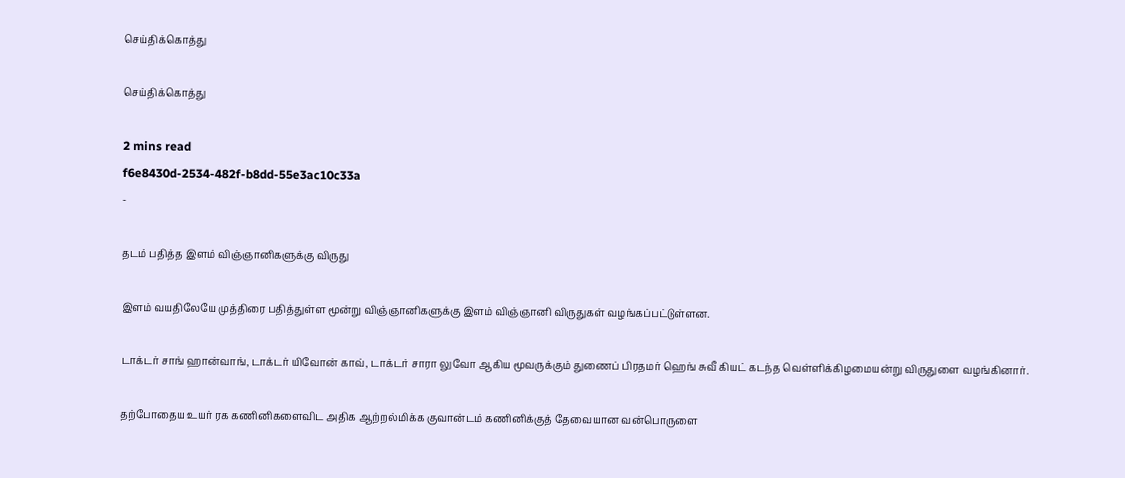செய்திக்கொத்து

செய்திக்கொத்து

2 mins read
f6e8430d-2534-482f-b8dd-55e3ac10c33a
-

தடம் பதித்த இளம் விஞ்ஞானிகளுக்கு விருது

இளம் வயதிலேயே முத்திரை பதித்துள்ள மூன்று விஞ்ஞானிகளுக்கு இளம் விஞ்ஞானி விருதுகள் வழங்கப்பட்டுள்ளன.

டாக்டர் சாங் ஹான்வாங், டாக்டர் யிவோன் காவ், டாக்டர் சாரா லுவோ ஆகிய மூவருக்கும் துணைப் பிரதமர் ஹெங் சுவீ கியட் கடந்த வெள்ளிக்கிழமையன்று விருதுளை வழங்கினார்.

தற்போதைய உயர் ரக கணினிகளைவிட அதிக ஆற்றல்மிக்க குவான்டம் கணினிக்குத் தேவையான வன்பொருளை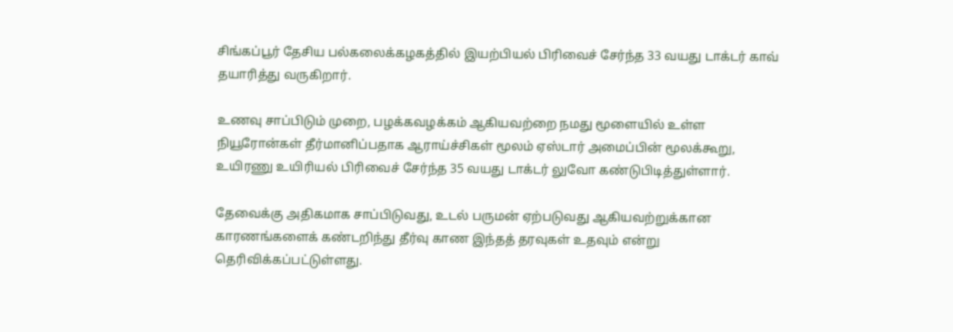சிங்கப்பூர் தேசிய பல்கலைக்கழகத்தில் இயற்பியல் பிரிவைச் சேர்ந்த 33 வயது டாக்டர் காவ் தயாரித்து வருகிறார்.

உணவு சாப்பிடும் முறை, பழக்கவழக்கம் ஆகியவற்றை நமது மூளையில் உள்ள நியூரோன்கள் தீர்மானிப்பதாக ஆராய்ச்சிகள் மூலம் ஏஸ்டார் அமைப்பின் மூலக்கூறு, உயிரணு உயிரியல் பிரிவைச் சேர்ந்த 35 வயது டாக்டர் லுவோ கண்டுபிடித்துள்ளார்.

தேவைக்கு அதிகமாக சாப்பிடுவது, உடல் பருமன் ஏற்படுவது ஆகியவற்றுக்கான காரணங்களைக் கண்டறிந்து தீர்வு காண இந்தத் தரவுகள் உதவும் என்று தெரிவிக்கப்பட்டுள்ளது.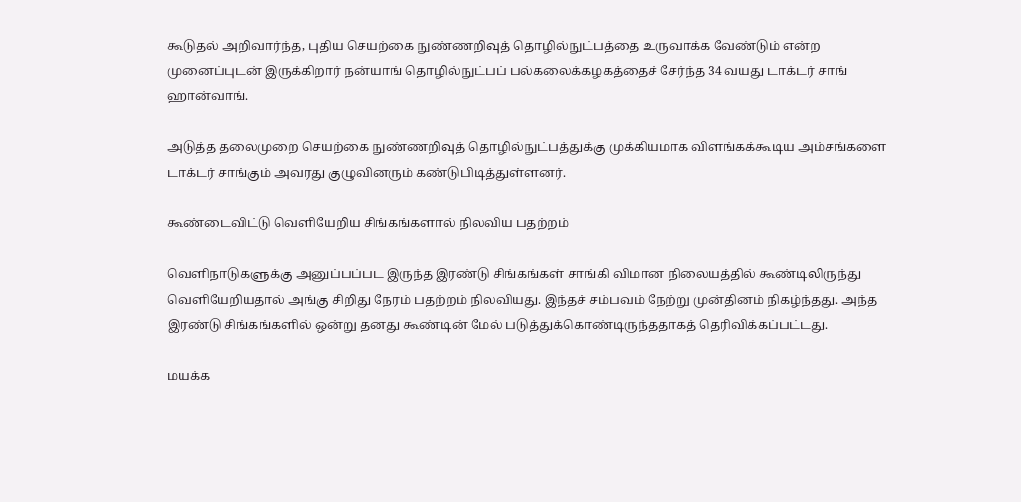கூடுதல் அறிவார்ந்த, புதிய செயற்கை நுண்ணறிவுத் தொழில்நுட்பத்தை உருவாக்க வேண்டும் என்ற முனைப்புடன் இருக்கிறார் நன்யாங் தொழில்நுட்பப் பல்கலைக்கழகத்தைச் சேர்ந்த 34 வயது டாக்டர் சாங் ஹான்வாங்.

அடுத்த தலைமுறை செயற்கை நுண்ணறிவுத் தொழில்நுட்பத்துக்கு முக்கியமாக விளங்கக்கூடிய அம்சங்களை டாக்டர் சாங்கும் அவரது குழுவினரும் கண்டுபிடித்துள்ளனர்.

கூண்டைவிட்டு வெளியேறிய சிங்கங்களால் நிலவிய பதற்றம்

வெளிநாடுகளுக்கு அனுப்பப்பட இருந்த இரண்டு சிங்கங்கள் சாங்கி விமான நிலையத்தில் கூண்டிலிருந்து வெளியேறியதால் அங்கு சிறிது நேரம் பதற்றம் நிலவியது. இந்தச் சம்பவம் நேற்று முன்தினம் நிகழ்ந்தது. அந்த இரண்டு சிங்கங்களில் ஒன்று தனது கூண்டின் மேல் படுத்துக்கொண்டிருந்ததாகத் தெரிவிக்கப்பட்டது.

மயக்க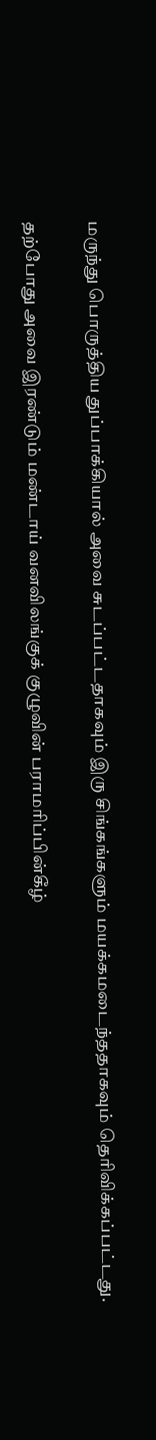மருந்து பொருத்திய துப்பாக்கியால் அவை சுடப்பட்டதாகவும் இரு சிங்கங்களும் மயக்கமடைந்ததாகவும் தெரிவிக்கப்பட்டது.

தற்போது அவை இரண்டும் மண்டாய் வனவிலங்குக் குழுவின் பராமரிப்பின்கீழ்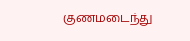குணமடைந்து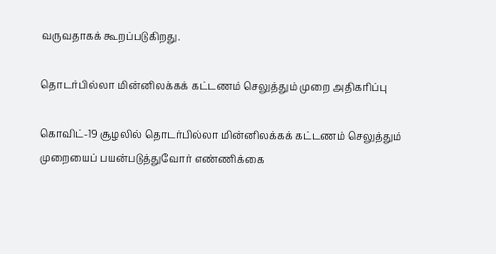வருவதாகக் கூறப்படுகிறது.

தொடர்பில்லா மின்னிலக்கக் கட்டணம் செலுத்தும் முறை அதிகரிப்பு

கொவிட்-19 சூழலில் தொடர்பில்லா மின்னிலக்கக் கட்டணம் செலுத்தும் முறையைப் பயன்படுத்துவோர் எண்ணிக்கை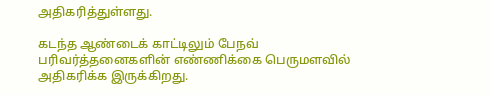அதிகரித்துள்ளது.

கடந்த ஆண்டைக் காட்டிலும் பேநவ் பரிவர்த்தனைகளின் எண்ணிக்கை பெருமளவில் அதிகரிக்க இருக்கிறது.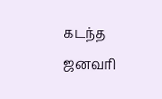கடந்த ஜனவரி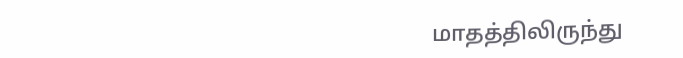மாதத்திலிருந்து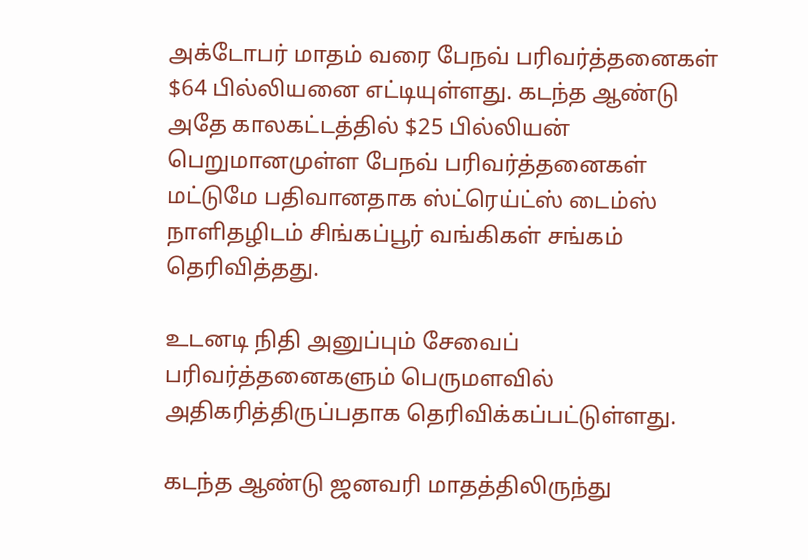அக்டோபர் மாதம் வரை பேநவ் பரிவர்த்தனைகள் $64 பில்லியனை எட்டியுள்ளது. கடந்த ஆண்டு அதே காலகட்டத்தில் $25 பில்லியன் பெறுமானமுள்ள பேநவ் பரிவர்த்தனைகள் மட்டுமே பதிவானதாக ஸ்ட்ரெய்ட்ஸ் டைம்ஸ் நாளிதழிடம் சிங்கப்பூர் வங்கிகள் சங்கம் தெரிவித்தது.

உடனடி நிதி அனுப்பும் சேவைப் பரிவர்த்தனைகளும் பெருமளவில் அதிகரித்திருப்பதாக தெரிவிக்கப்பட்டுள்ளது.

கடந்த ஆண்டு ஜனவரி மாதத்திலிருந்து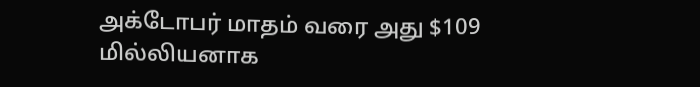அக்டோபர் மாதம் வரை அது $109 மில்லியனாக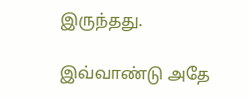இருந்தது.

இவ்வாண்டு அதே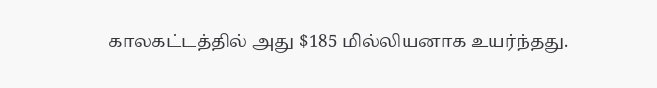காலகட்டத்தில் அது $185 மில்லியனாக உயர்ந்தது.